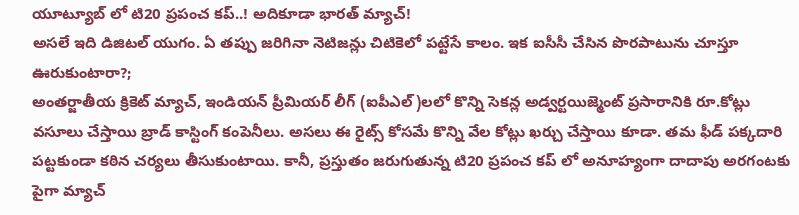యూట్యూబ్ లో టి20 ప్రపంచ కప్..! అదికూడా భారత్ మ్యాచ్!
అసలే ఇది డిజిటల్ యుగం. ఏ తప్పు జరిగినా నెటిజన్లు చిటికెలో పట్టేసే కాలం. ఇక ఐసీసీ చేసిన పొరపాటును చూస్తూ ఊరుకుంటారా?;
అంతర్జాతీయ క్రికెట్ మ్యాచ్, ఇండియన్ ప్రీమియర్ లీగ్ (ఐపీఎల్)లలో కొన్ని సెకన్ల అడ్వర్టయిజ్మెంట్ ప్రసారానికి రూ.కోట్లు వసూలు చేస్తాయి బ్రాడ్ కాస్టింగ్ కంపెనీలు. అసలు ఈ రైట్స్ కోసమే కొన్ని వేల కోట్లు ఖర్చు చేస్తాయి కూడా. తమ ఫీడ్ పక్కదారి పట్టకుండా కఠిన చర్యలు తీసుకుంటాయి. కానీ, ప్రస్తుతం జరుగుతున్న టి20 ప్రపంచ కప్ లో అనూహ్యంగా దాదాపు అరగంటకు పైగా మ్యాచ్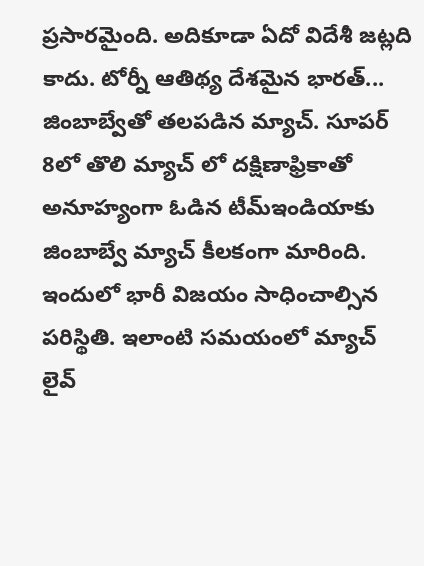ప్రసారమైంది. అదికూడా ఏదో విదేశీ జట్లది కాదు. టోర్నీ ఆతిథ్య దేశమైన భారత్... జింబాబ్వేతో తలపడిన మ్యాచ్. సూపర్ 8లో తొలి మ్యాచ్ లో దక్షిణాఫ్రికాతో అనూహ్యంగా ఓడిన టీమ్ఇండియాకు జింబాబ్వే మ్యాచ్ కీలకంగా మారింది. ఇందులో భారీ విజయం సాధించాల్సిన పరిస్థితి. ఇలాంటి సమయంలో మ్యాచ్ లైవ్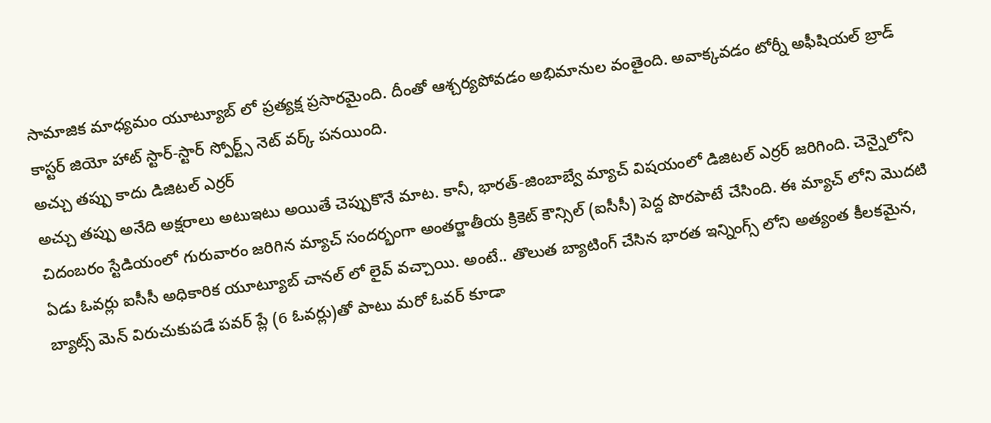సామాజిక మాధ్యమం యూట్యూబ్ లో ప్రత్యక్ష ప్రసారమైంది. దీంతో ఆశ్చర్యపోవడం అభిమానుల వంతైంది. అవాక్కవడం టోర్నీ అఫీషియల్ బ్రాడ్ కాస్టర్ జియో హాట్ స్టార్-స్టార్ స్పోర్ట్స్ నెట్ వర్క్ పనయింది.
అచ్చు తప్పు కాదు డిజిటల్ ఎర్రర్
అచ్చు తప్పు అనేది అక్షరాలు అటుఇటు అయితే చెప్పుకొనే మాట. కానీ, భారత్-జింబాబ్వే మ్యాచ్ విషయంలో డిజిటల్ ఎర్రర్ జరిగింది. చెన్నైలోని చిదంబరం స్టేడియంలో గురువారం జరిగిన మ్యాచ్ సందర్భంగా అంతర్జాతీయ క్రికెట్ కౌన్సిల్ (ఐసీసీ) పెద్ద పొరపాటే చేసింది. ఈ మ్యాచ్ లోని మొదటి ఏడు ఓవర్లు ఐసీసీ అధికారిక యూట్యూబ్ చానల్ లో లైవ్ వచ్చాయి. అంటే.. తొలుత బ్యాటింగ్ చేసిన భారత ఇన్నింగ్స్ లోని అత్యంత కీలకమైన, బ్యాట్స్ మెన్ విరుచుకుపడే పవర్ ప్లే (6 ఓవర్లు)తో పాటు మరో ఓవర్ కూడా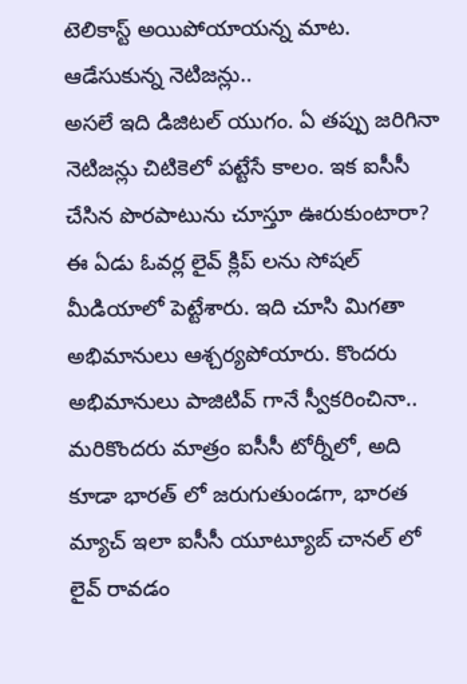టెలికాస్ట్ అయిపోయాయన్న మాట.
ఆడేసుకున్న నెటిజన్లు..
అసలే ఇది డిజిటల్ యుగం. ఏ తప్పు జరిగినా నెటిజన్లు చిటికెలో పట్టేసే కాలం. ఇక ఐసీసీ చేసిన పొరపాటును చూస్తూ ఊరుకుంటారా? ఈ ఏడు ఓవర్ల లైవ్ క్లిప్ లను సోషల్ మీడియాలో పెట్టేశారు. ఇది చూసి మిగతా అభిమానులు ఆశ్చర్యపోయారు. కొందరు అభిమానులు పాజిటివ్ గానే స్వీకరించినా.. మరికొందరు మాత్రం ఐసీసీ టోర్నీలో, అది కూడా భారత్ లో జరుగుతుండగా, భారత మ్యాచ్ ఇలా ఐసీసీ యూట్యూబ్ చానల్ లో లైవ్ రావడం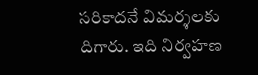సరికాదనే విమర్శలకు దిగారు. ఇది నిర్వహణ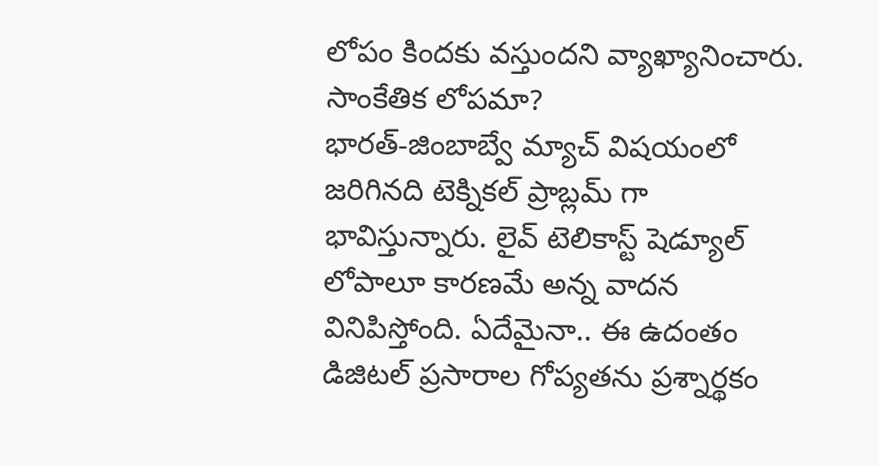లోపం కిందకు వస్తుందని వ్యాఖ్యానించారు.
సాంకేతిక లోపమా?
భారత్-జింబాబ్వే మ్యాచ్ విషయంలో జరిగినది టెక్నికల్ ప్రాబ్లమ్ గా భావిస్తున్నారు. లైవ్ టెలికాస్ట్ షెడ్యూల్ లోపాలూ కారణమే అన్న వాదన వినిపిస్తోంది. ఏదేమైనా.. ఈ ఉదంతం డిజిటల్ ప్రసారాల గోప్యతను ప్రశ్నార్థకం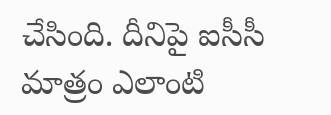చేసింది. దీనిపై ఐసీసీ మాత్రం ఎలాంటి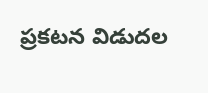ప్రకటన విడుదల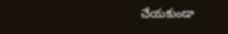చేయకుండా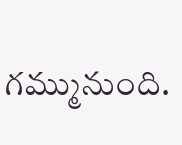గమ్మునుంది.